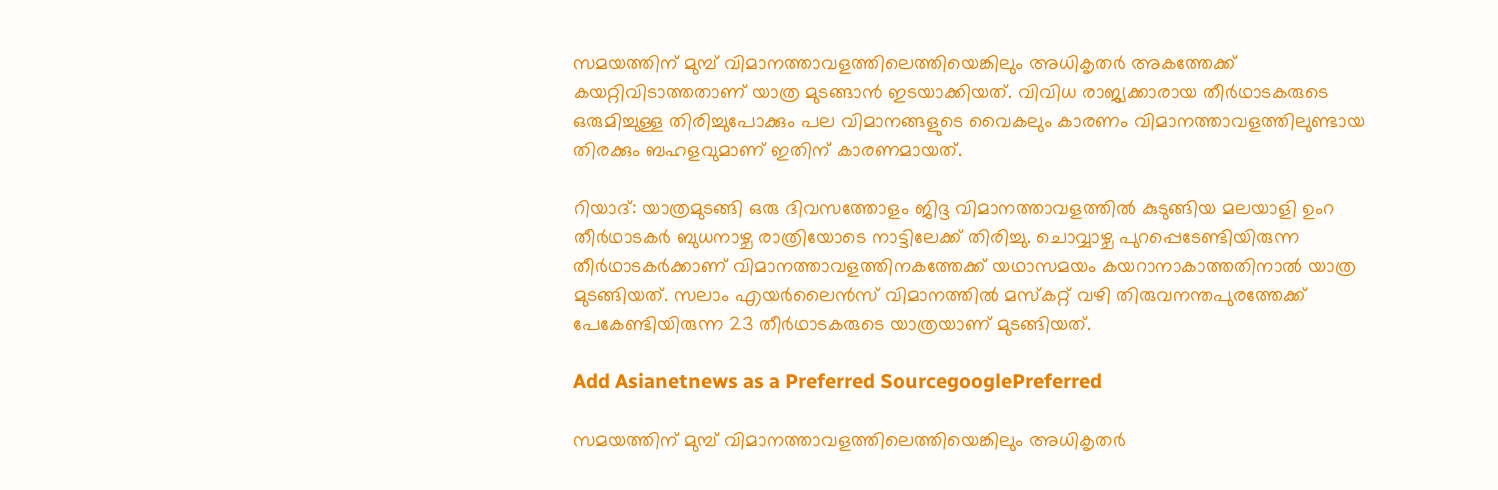സമയത്തിന് മുമ്പ് വിമാനത്താവളത്തിലെത്തിയെങ്കിലും അധികൃതർ അകത്തേക്ക് കയറ്റിവിടാത്തതാണ് യാത്ര മുടങ്ങാൻ ഇടയാക്കിയത്. വിവിധ രാജ്യക്കാരായ തീർഥാടകരുടെ ഒരുമിച്ചുള്ള തിരിച്ചുപോക്കും പല വിമാനങ്ങളുടെ വൈകലും കാരണം വിമാനത്താവളത്തിലുണ്ടായ തിരക്കും ബഹളവുമാണ് ഇതിന് കാരണമായത്.

റിയാദ്: യാത്രമുടങ്ങി ഒരു ദിവസത്തോളം ജിദ്ദ വിമാനത്താവളത്തിൽ കുടുങ്ങിയ മലയാളി ഉംറ തീർഥാടകർ ബുധനാഴ്ച രാത്രിയോടെ നാട്ടിലേക്ക് തിരിച്ചു. ചൊവ്വാഴ്ച പുറപ്പെടേണ്ടിയിരുന്ന തീർഥാടകർക്കാണ് വിമാനത്താവളത്തിനകത്തേക്ക് യഥാസമയം കയറാനാകാത്തതിനാൽ യാത്ര മുടങ്ങിയത്. സലാം എയർലൈൻസ് വിമാനത്തിൽ മസ്കറ്റ് വഴി തിരുവനന്തപുരത്തേക്ക് പേകേണ്ടിയിരുന്ന 23 തീർഥാടകരുടെ യാത്രയാണ് മുടങ്ങിയത്.

Add Asianetnews as a Preferred SourcegooglePreferred

സമയത്തിന് മുമ്പ് വിമാനത്താവളത്തിലെത്തിയെങ്കിലും അധികൃതർ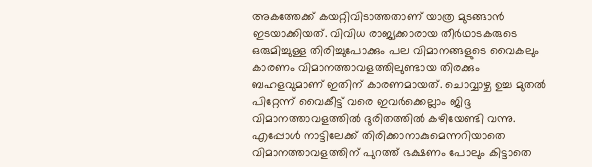അകത്തേക്ക് കയറ്റിവിടാത്തതാണ് യാത്ര മുടങ്ങാൻ ഇടയാക്കിയത്. വിവിധ രാജ്യക്കാരായ തീർഥാടകരുടെ ഒരുമിച്ചുള്ള തിരിച്ചുപോക്കും പല വിമാനങ്ങളുടെ വൈകലും കാരണം വിമാനത്താവളത്തിലുണ്ടായ തിരക്കും ബഹളവുമാണ് ഇതിന് കാരണമായത്. ചൊവ്വാഴ്ച ഉച്ച മുതൽ പിറ്റേന്ന് വൈകീട്ട് വരെ ഇവർക്കെല്ലാം ജിദ്ദ വിമാനത്താവളത്തിൽ ദുരിതത്തിൽ കഴിയേണ്ടി വന്നു. എപ്പോൾ നാട്ടിലേക്ക് തിരിക്കാനാകുമെന്നറിയാതെ വിമാനത്താവളത്തിന് പുറത്ത് ഭക്ഷണം പോലും കിട്ടാതെ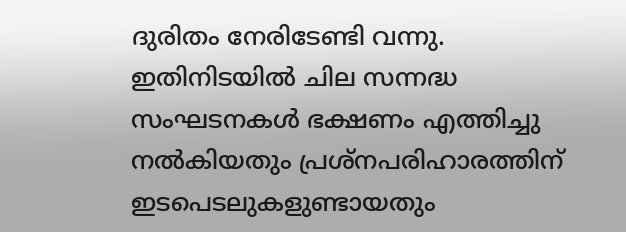ദുരിതം നേരിടേണ്ടി വന്നു. ഇതിനിടയിൽ ചില സന്നദ്ധ സംഘടനകൾ ഭക്ഷണം എത്തിച്ചു നൽകിയതും പ്രശ്നപരിഹാരത്തിന് ഇടപെടലുകളുണ്ടായതും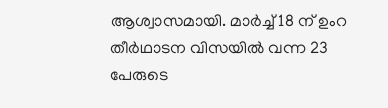ആശ്വാസമായി. മാർച്ച് 18 ന് ഉംറ തീർഥാടന വിസയിൽ വന്ന 23 പേരുടെ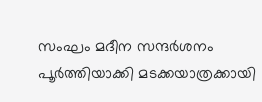സംഘം മദീന സന്ദർശനം പൂർത്തിയാക്കി മടക്കയാത്രക്കായി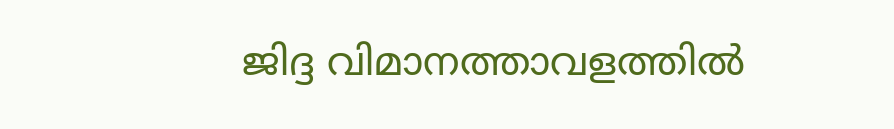ജിദ്ദ വിമാനത്താവളത്തിൽ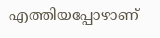എത്തിയപ്പോഴാണ്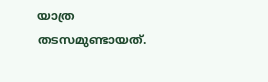യാത്ര തടസമുണ്ടായത്.